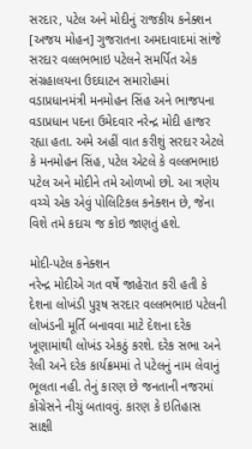સરદાર, પટેલ અને મોદીનું રાજકીય કનેક્શન
[અજય મોહન] ગુજરાતના અમદાવાદમાં સાંજે સરદાર વલ્લભભાઇ પટેલને સમર્પિત એક સંગ્રહાલયના ઉદઘાટન સમારોહમાં વડાપ્રધાનમંત્રી મનમોહન સિંહ અને ભાજપના વડાપ્રધાન પદના ઉમેદવાર નરેન્દ્ર મોદી હાજર રહ્યા હતા. અમે અહીં વાત કરીશું સરદાર એટલે કે મનમોહન સિંહ, પટેલ એટલે કે વલ્લભભાઇ પટેલ અને મોદીને તમે ઓળખો છો. આ ત્રણેય વચ્ચે એક એવું પોલિટિકલ કનેક્શન છે, જેના વિશે તમે કદાચ જ કોઇ જાણતું હશે.

મોદી-પટેલ કનેક્શન
નરેન્દ્ર મોદીએ ગત વર્ષે જાહેરાત કરી હતી કે દેશના લોખંડી પુરૂષ સરદાર વલ્લભભાઇ પટેલની લોખંડની મૂર્તિ બનાવવા માટે દેશના દરેક ખૂણામાંથી લોખંડ એકઠું કરશે. દરેક સભા અને રેલી અને દરેક કાર્યક્રમમાં તે પટેલનું નામ લેવાનું ભૂલતા નહી. તેનું કારણ છે જનતાની નજરમાં કોંગ્રેસને નીચું બતાવવું. કારણ કે ઇતિહાસ સાક્ષી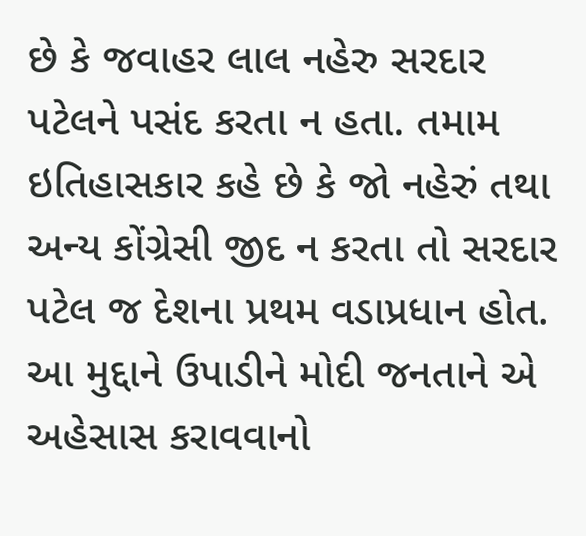છે કે જવાહર લાલ નહેરુ સરદાર પટેલને પસંદ કરતા ન હતા. તમામ ઇતિહાસકાર કહે છે કે જો નહેરું તથા અન્ય કોંગ્રેસી જીદ ન કરતા તો સરદાર પટેલ જ દેશના પ્રથમ વડાપ્રધાન હોત. આ મુદ્દાને ઉપાડીને મોદી જનતાને એ અહેસાસ કરાવવાનો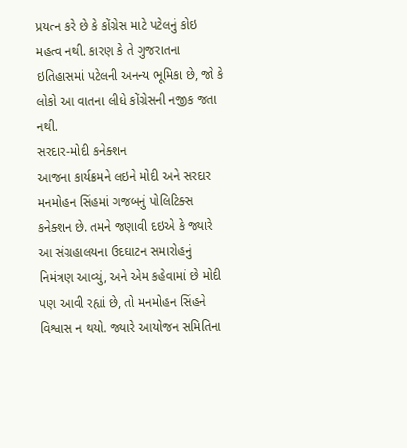પ્રયત્ન કરે છે કે કોંગ્રેસ માટે પટેલનું કોઇ મહત્વ નથી. કારણ કે તે ગુજરાતના ઇતિહાસમાં પટેલની અનન્ય ભૂમિકા છે, જો કે લોકો આ વાતના લીધે કોંગ્રેસની નજીક જતા નથી.
સરદાર-મોદી કનેક્શન
આજના કાર્યક્રમને લઇને મોદી અને સરદાર મનમોહન સિંહમાં ગજબનું પોલિટિક્સ કનેક્શન છે. તમને જણાવી દઇએ કે જ્યારે આ સંગ્રહાલયના ઉદઘાટન સમારોહનું નિમંત્રણ આવ્યું, અને એમ કહેવામાં છે મોદી પણ આવી રહ્યાં છે, તો મનમોહન સિંહને વિશ્વાસ ન થયો. જ્યારે આયોજન સમિતિના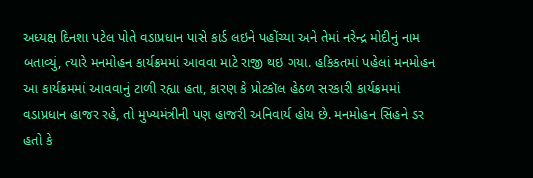અધ્યક્ષ દિનશા પટેલ પોતે વડાપ્રધાન પાસે કાર્ડ લઇને પહોંચ્યા અને તેમાં નરેન્દ્ર મોદીનું નામ બતાવ્યું, ત્યારે મનમોહન કાર્યક્રમમાં આવવા માટે રાજી થઇ ગયા. હકિકતમાં પહેલાં મનમોહન આ કાર્યક્રમમાં આવવાનું ટાળી રહ્યા હતા, કારણ કે પ્રોટકૉલ હેઠળ સરકારી કાર્યક્રમમાં વડાપ્રધાન હાજર રહે, તો મુખ્યમંત્રીની પણ હાજરી અનિવાર્ય હોય છે. મનમોહન સિંહને ડર હતો કે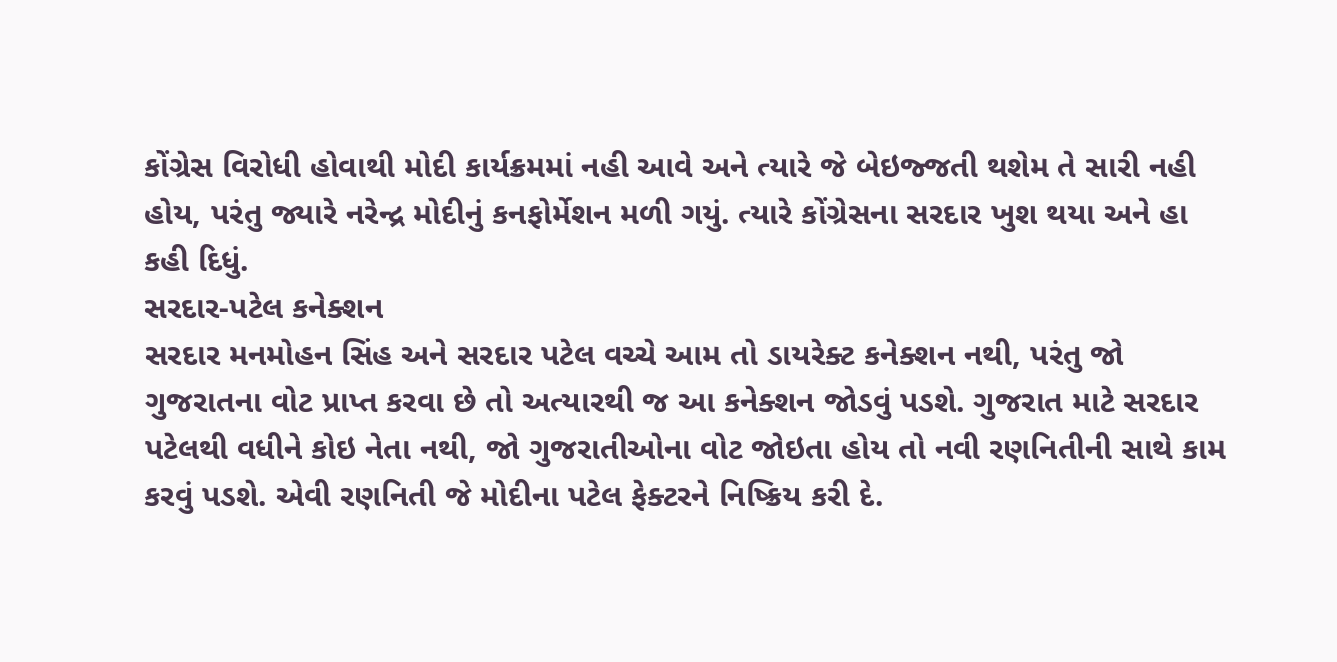કોંગ્રેસ વિરોધી હોવાથી મોદી કાર્યક્રમમાં નહી આવે અને ત્યારે જે બેઇજ્જતી થશેમ તે સારી નહી હોય, પરંતુ જ્યારે નરેન્દ્ર મોદીનું કનફોર્મેશન મળી ગયું. ત્યારે કોંગ્રેસના સરદાર ખુશ થયા અને હા કહી દિધું.
સરદાર-પટેલ કનેક્શન
સરદાર મનમોહન સિંહ અને સરદાર પટેલ વચ્ચે આમ તો ડાયરેક્ટ કનેક્શન નથી, પરંતુ જો ગુજરાતના વોટ પ્રાપ્ત કરવા છે તો અત્યારથી જ આ કનેક્શન જોડવું પડશે. ગુજરાત માટે સરદાર પટેલથી વધીને કોઇ નેતા નથી, જો ગુજરાતીઓના વોટ જોઇતા હોય તો નવી રણનિતીની સાથે કામ કરવું પડશે. એવી રણનિતી જે મોદીના પટેલ ફેક્ટરને નિષ્ક્રિય કરી દે.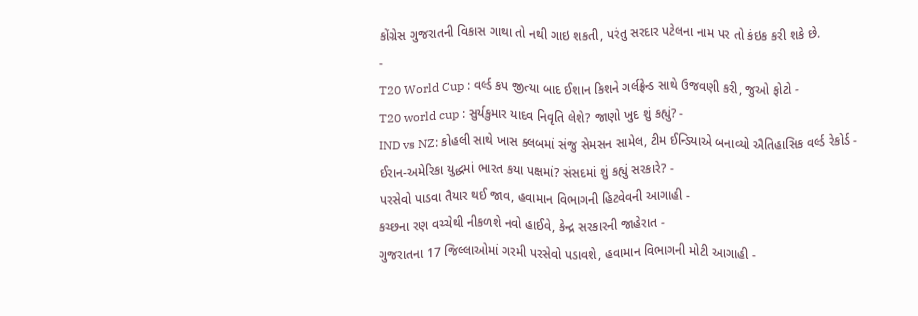કોંગ્રેસ ગુજરાતની વિકાસ ગાથા તો નથી ગાઇ શકતી, પરંતુ સરદાર પટેલના નામ પર તો કંઇક કરી શકે છે.
-
T20 World Cup : વર્લ્ડ કપ જીત્યા બાદ ઈશાન કિશને ગર્લફ્રેન્ડ સાથે ઉજવણી કરી, જુઓ ફોટો -
T20 world cup : સુર્યકુમાર યાદવ નિવૃતિ લેશે? જાણો ખુદ શું કહ્યું? -
IND vs NZ: કોહલી સાથે ખાસ ક્લબમાં સંજુ સેમસન સામેલ, ટીમ ઈન્ડિયાએ બનાવ્યો ઐતિહાસિક વર્લ્ડ રેકોર્ડ -
ઈરાન-અમેરિકા યુદ્ધમાં ભારત કયા પક્ષમાં? સંસદમાં શું કહ્યું સરકારે? -
પરસેવો પાડવા તૈયાર થઈ જાવ, હવામાન વિભાગની હિટવેવની આગાહી -
કચ્છના રણ વચ્ચેથી નીકળશે નવો હાઈવે, કેન્દ્ર સરકારની જાહેરાત -
ગુજરાતના 17 જિલ્લાઓમાં ગરમી પરસેવો પડાવશે, હવામાન વિભાગની મોટી આગાહી -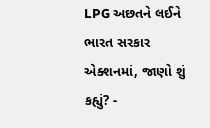LPG અછતને લઈને ભારત સરકાર એક્શનમાં, જાણો શું કહ્યું? -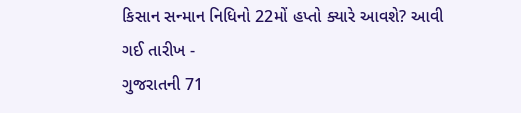કિસાન સન્માન નિધિનો 22મોં હપ્તો ક્યારે આવશે? આવી ગઈ તારીખ -
ગુજરાતની 71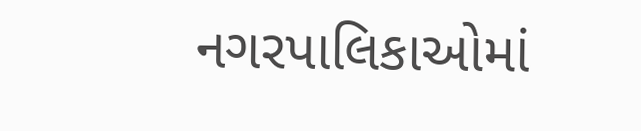નગરપાલિકાઓમાં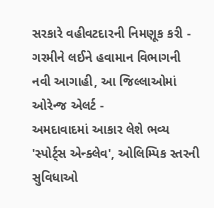સરકારે વહીવટદારની નિમણૂક કરી -
ગરમીને લઈને હવામાન વિભાગની નવી આગાહી, આ જિલ્લાઓમાં ઓરેન્જ એલર્ટ -
અમદાવાદમાં આકાર લેશે ભવ્ય 'સ્પોર્ટ્સ એન્ક્લેવ', ઓલિમ્પિક સ્તરની સુવિધાઓ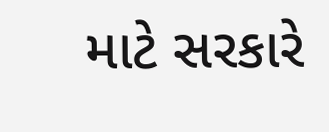માટે સરકારે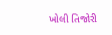ખોલી તિજોરી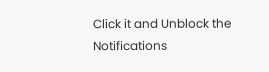Click it and Unblock the Notifications